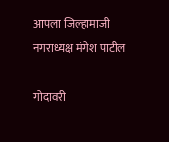आपला जिल्हामाजी नगराध्यक्ष मंगेश पाटील

गोदावरी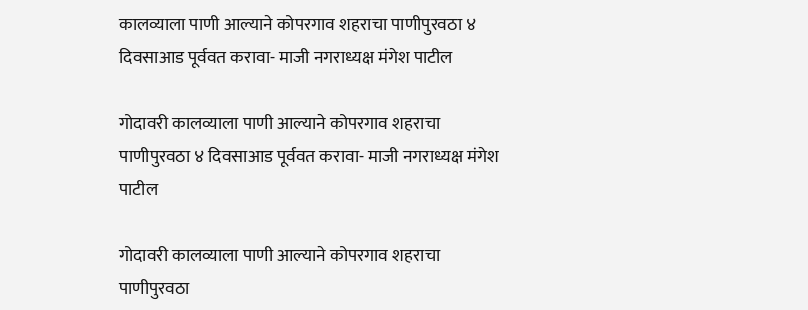कालव्याला पाणी आल्याने कोपरगाव शहराचा पाणीपुरवठा ४ दिवसाआड पूर्ववत करावा- माजी नगराध्यक्ष मंगेश पाटील

गोदावरी कालव्याला पाणी आल्याने कोपरगाव शहराचा पाणीपुरवठा ४ दिवसाआड पूर्ववत करावा- माजी नगराध्यक्ष मंगेश पाटील

गोदावरी कालव्याला पाणी आल्याने कोपरगाव शहराचा पाणीपुरवठा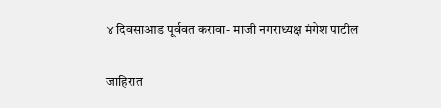४ दिवसाआड पूर्ववत करावा- माजी नगराध्यक्ष मंगेश पाटील

जाहिरात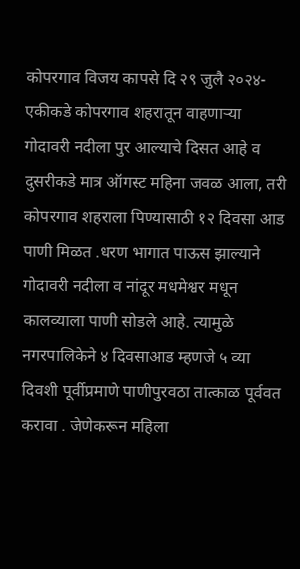कोपरगाव विजय कापसे दि २९ जुलै २०२४-एकीकडे कोपरगाव शहरातून वाहणाऱ्या गोदावरी नदीला पुर आल्याचे दिसत आहे व दुसरीकडे मात्र ऑगस्ट महिना जवळ आला, तरी कोपरगाव शहराला पिण्यासाठी १२ दिवसा आड पाणी मिळत .धरण भागात पाऊस झाल्याने गोदावरी नदीला व नांदूर मधमेश्वर मधून कालव्याला पाणी सोडले आहे. त्यामुळे नगरपालिकेने ४ दिवसाआड म्हणजे ५ व्या दिवशी पूर्वीप्रमाणे पाणीपुरवठा तात्काळ पूर्ववत करावा . जेणेकरून महिला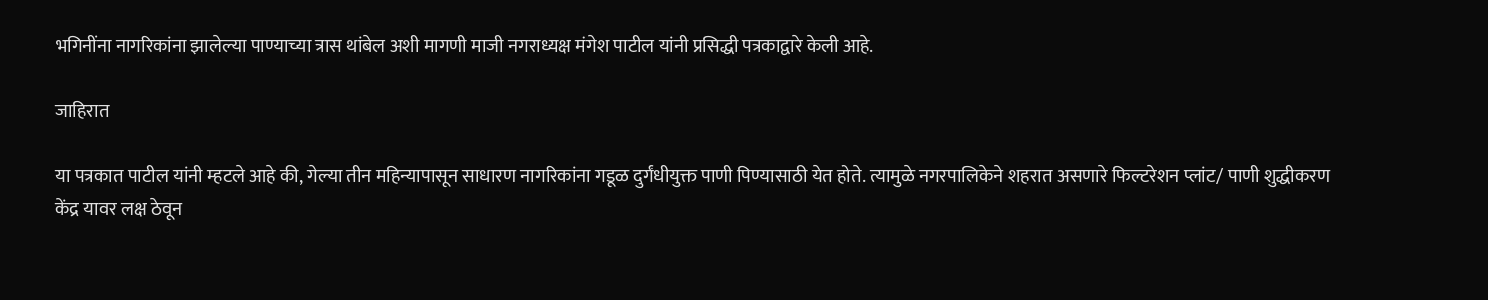भगिनींना नागरिकांना झालेल्या पाण्याच्या त्रास थांबेल अशी मागणी माजी नगराध्यक्ष मंगेश पाटील यांनी प्रसिद्धी पत्रकाद्वारे केली आहे.

जाहिरात

या पत्रकात पाटील यांनी म्हटले आहे की, गेल्या तीन महिन्यापासून साधारण नागरिकांना गडूळ दुर्गंधीयुक्त पाणी पिण्यासाठी येत होते. त्यामुळे नगरपालिकेने शहरात असणारे फिल्टरेशन प्लांट/ पाणी शुद्धीकरण केंद्र यावर लक्ष ठेवून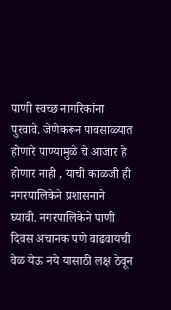पाणी स्वच्छ नागरिकांना पुरवावे. जेणेकरून पावसाळ्यात होणारे पाण्यामुळे चे आजार हे होणार नाही , याची काळजी ही नगरपालिकेने प्रशासनाने घ्यावी. नगरपालिकेने पाणी दिवस अचानक पणे वाढवायची वेळ येऊ नये यासाठी लक्ष ठेवून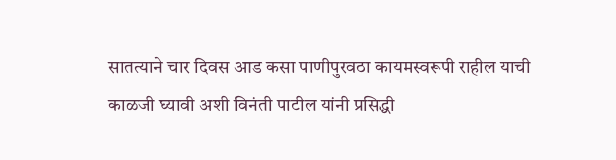सातत्याने चार दिवस आड कसा पाणीपुरवठा कायमस्वरूपी राहील याची काळजी घ्यावी अशी विनंती पाटील यांनी प्रसिद्धी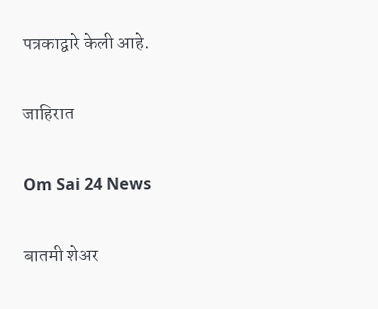पत्रकाद्वारे केली आहे.

जाहिरात

Om Sai 24 News

बातमी शेअर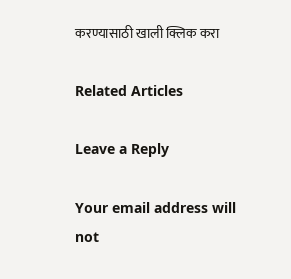करण्यासाठी खाली क्लिक करा

Related Articles

Leave a Reply

Your email address will not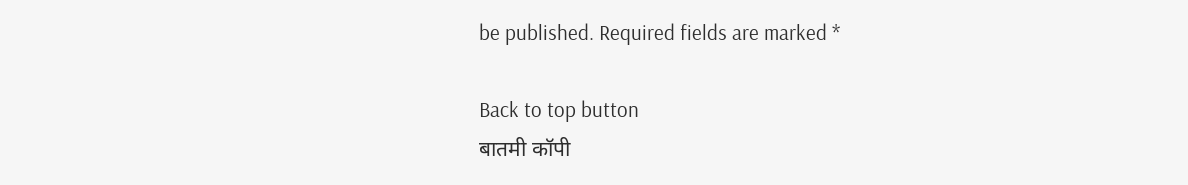be published. Required fields are marked *

Back to top button
बातमी कॉपी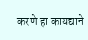करणे हा कायद्याने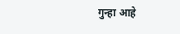गुन्हा आहे